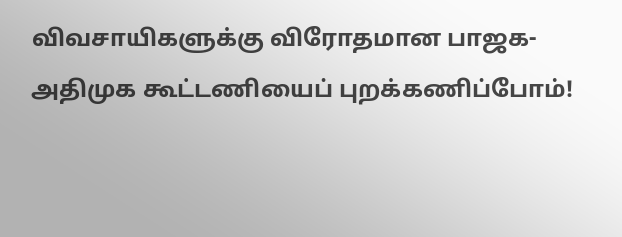விவசாயிகளுக்கு விரோதமான பாஜக-அதிமுக கூட்டணியைப் புறக்கணிப்போம்!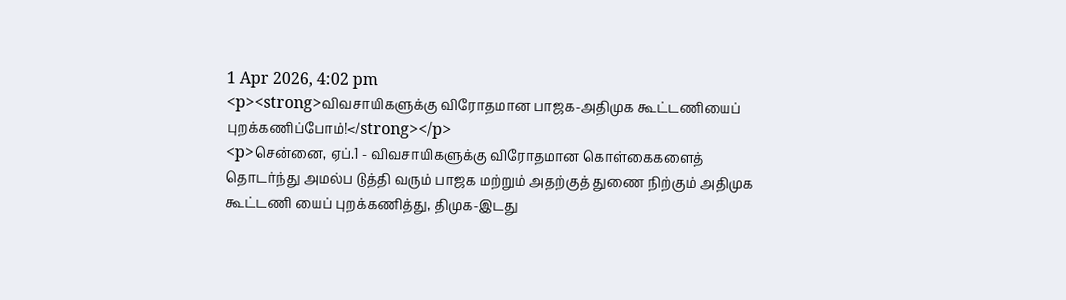1 Apr 2026, 4:02 pm
<p><strong>விவசாயிகளுக்கு விரோதமான பாஜக-அதிமுக கூட்டணியைப் புறக்கணிப்போம்!</strong></p>
<p>சென்னை, ஏப்.1 - விவசாயிகளுக்கு விரோதமான கொள்கைகளைத் தொடர்ந்து அமல்ப டுத்தி வரும் பாஜக மற்றும் அதற்குத் துணை நிற்கும் அதிமுக கூட்டணி யைப் புறக்கணித்து, திமுக-இடது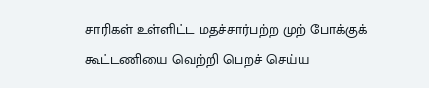சாரிகள் உள்ளிட்ட மதச்சார்பற்ற முற் போக்குக் கூட்டணியை வெற்றி பெறச் செய்ய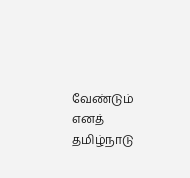வேண்டும் எனத் தமிழ்நாடு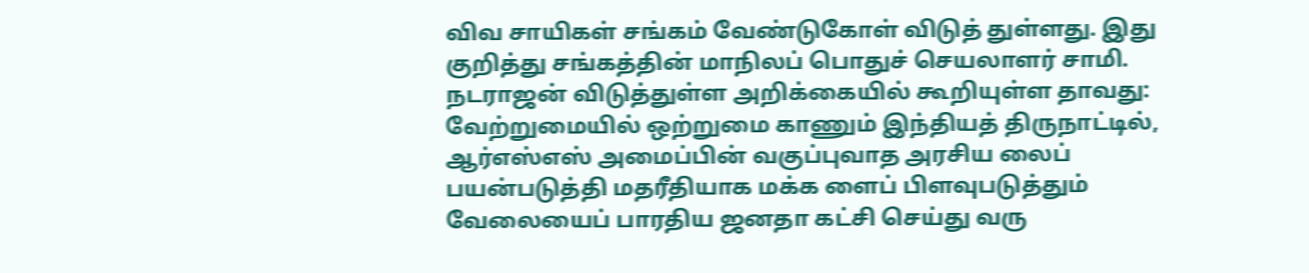விவ சாயிகள் சங்கம் வேண்டுகோள் விடுத் துள்ளது. இது குறித்து சங்கத்தின் மாநிலப் பொதுச் செயலாளர் சாமி. நடராஜன் விடுத்துள்ள அறிக்கையில் கூறியுள்ள தாவது: வேற்றுமையில் ஒற்றுமை காணும் இந்தியத் திருநாட்டில், ஆர்எஸ்எஸ் அமைப்பின் வகுப்புவாத அரசிய லைப் பயன்படுத்தி மதரீதியாக மக்க ளைப் பிளவுபடுத்தும் வேலையைப் பாரதிய ஜனதா கட்சி செய்து வரு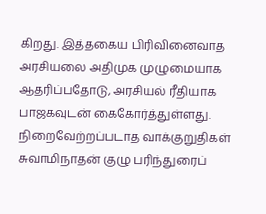கிறது. இத்தகைய பிரிவினைவாத அரசியலை அதிமுக முழுமையாக ஆதரிப்பதோடு, அரசியல் ரீதியாக பாஜகவுடன் கைகோர்த்துள்ளது. நிறைவேற்றப்படாத வாக்குறுதிகள் சுவாமிநாதன் குழு பரிந்துரைப்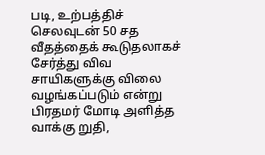படி, உற்பத்திச் செலவுடன் 50 சத வீதத்தைக் கூடுதலாகச் சேர்த்து விவ சாயிகளுக்கு விலை வழங்கப்படும் என்று பிரதமர் மோடி அளித்த வாக்கு றுதி,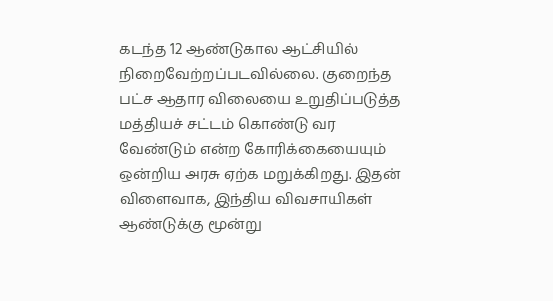கடந்த 12 ஆண்டுகால ஆட்சியில் நிறைவேற்றப்படவில்லை. குறைந்த பட்ச ஆதார விலையை உறுதிப்படுத்த மத்தியச் சட்டம் கொண்டு வர வேண்டும் என்ற கோரிக்கையையும் ஒன்றிய அரசு ஏற்க மறுக்கிறது. இதன் விளைவாக, இந்திய விவசாயிகள் ஆண்டுக்கு மூன்று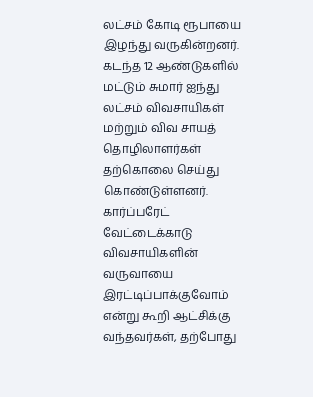லட்சம் கோடி ரூபாயை இழந்து வருகின்றனர். கடந்த 12 ஆண்டுகளில் மட்டும் சுமார் ஐந்து லட்சம் விவசாயிகள் மற்றும் விவ சாயத் தொழிலாளர்கள் தற்கொலை செய்து கொண்டுள்ளனர். கார்ப்பரேட் வேட்டைக்காடு விவசாயிகளின் வருவாயை இரட்டிப்பாக்குவோம் என்று கூறி ஆட்சிக்கு வந்தவர்கள், தற்போது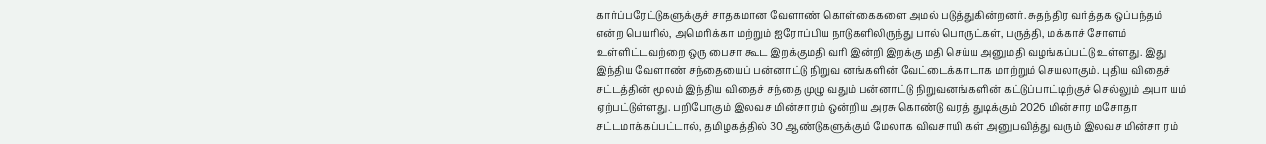கார்ப்பரேட்டுகளுக்குச் சாதகமான வேளாண் கொள்கைகளை அமல் படுத்துகின்றனர். சுதந்திர வர்த்தக ஒப்பந்தம் என்ற பெயரில், அமெரிக்கா மற்றும் ஐரோப்பிய நாடுகளிலிருந்து பால் பொருட்கள், பருத்தி, மக்காச் சோளம் உள்ளிட்டவற்றை ஒரு பைசா கூட இறக்குமதி வரி இன்றி இறக்கு மதி செய்ய அனுமதி வழங்கப்பட்டு உள்ளது. இது இந்திய வேளாண் சந்தையைப் பன்னாட்டு நிறுவ னங்களின் வேட்டைக்காடாக மாற்றும் செயலாகும். புதிய விதைச் சட்டத்தின் மூலம் இந்திய விதைச் சந்தை முழு வதும் பன்னாட்டு நிறுவனங்களின் கட்டுப்பாட்டிற்குச் செல்லும் அபா யம் ஏற்பட்டுள்ளது. பறிபோகும் இலவச மின்சாரம் ஒன்றிய அரசு கொண்டு வரத் துடிக்கும் 2026 மின்சார மசோதா சட்டமாக்கப்பட்டால், தமிழகத்தில் 30 ஆண்டுகளுக்கும் மேலாக விவசாயி கள் அனுபவித்து வரும் இலவச மின்சா ரம்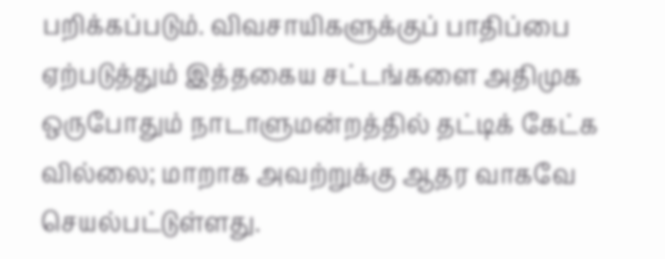பறிக்கப்படும். விவசாயிகளுக்குப் பாதிப்பை ஏற்படுத்தும் இத்தகைய சட்டங்களை அதிமுக ஒருபோதும் நாடாளுமன்றத்தில் தட்டிக் கேட்க வில்லை; மாறாக அவற்றுக்கு ஆதர வாகவே செயல்பட்டுள்ளது.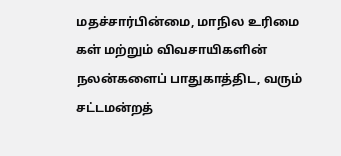மதச்சார்பின்மை, மாநில உரிமை கள் மற்றும் விவசாயிகளின் நலன்களைப் பாதுகாத்திட, வரும் சட்டமன்றத்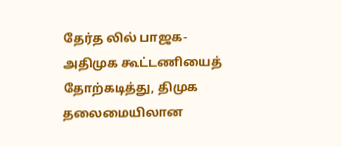தேர்த லில் பாஜக-அதிமுக கூட்டணியைத் தோற்கடித்து, திமுக தலைமையிலான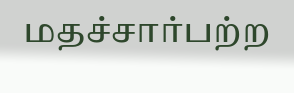மதச்சார்பற்ற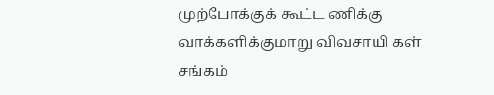முற்போக்குக் கூட்ட ணிக்கு வாக்களிக்குமாறு விவசாயி கள் சங்கம்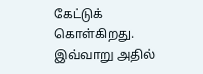கேட்டுக் கொள்கிறது. இவ்வாறு அதில்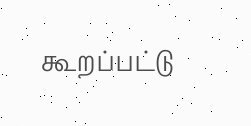கூறப்பட்டு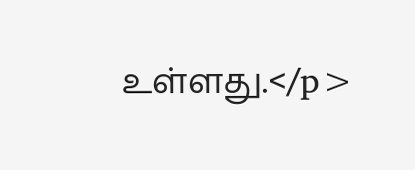உள்ளது.</p>